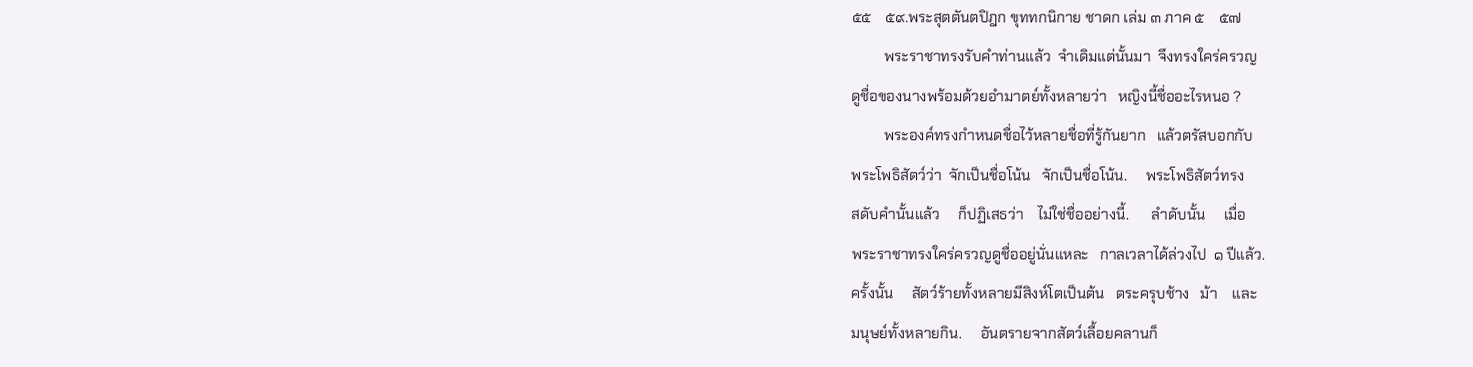๕๕    ๕๙.พระสุตตันตปิฎก ขุททกนิกาย ชาดก เล่ม ๓ ภาค ๕    ๕๗
         พระราชาทรงรับคำท่านแล้ว  จำเดิมแต่นั้นมา  จึงทรงใคร่ครวญ
ดูชื่อของนางพร้อมด้วยอำมาตย์ทั้งหลายว่า   หญิงนี้ชื่ออะไรหนอ ?
         พระองค์ทรงกำหนดชื่อไว้หลายชื่อที่รู้กันยาก   แล้วตรัสบอกกับ
พระโพธิสัตว์ว่า  จักเป็นชื่อโน้น   จักเป็นชื่อโน้น.     พระโพธิสัตว์ทรง
สดับคำนั้นแล้ว     ก็ปฏิเสธว่า    ไม่ใช่ชื่ออย่างนี้.      ลำดับนั้น     เมื่อ
พระราชาทรงใคร่ครวญดูชื่ออยู่นั่นแหละ   กาลเวลาได้ล่วงไป  ๑ ปีแล้ว.
ครั้งนั้น     สัตว์ร้ายทั้งหลายมีสิงห์โตเป็นต้น   ตระครุบช้าง   ม้า    และ
มนุษย์ทั้งหลายกิน.     อันตรายจากสัตว์เลื้อยคลานก็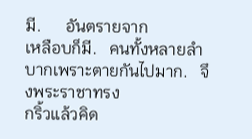มี.      อันตรายจาก
เหลือบก็มี.   คนทั้งหลายลำบากเพราะตายกันไปมาก.   จึงพระราชาทรง
กริ้วแล้วคิด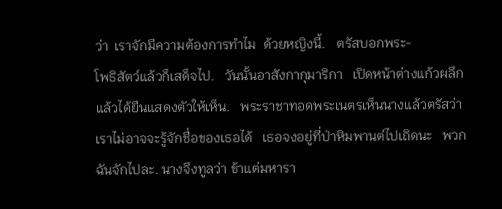ว่า  เราจักมีความต้องการทำไม  ด้วยหญิงนี้.   ตรัสบอกพระ-
โพธิสัตว์แล้วก็เสด็จไป.   วันนั้นอาสังกากุมาริกา   เปิดหน้าต่างแก้วผลึก
แล้วได้ยืนแสดงตัวให้เห็น.   พระราชาทอดพระเนตรเห็นนางแล้วตรัสว่า
เราไม่อาจจะรู้จักชื่อของเธอได้   เธอจงอยู่ที่ป่าหิมพานต์ไปเถิดนะ   พวก
ฉันจักไปละ. นางจึงทูลว่า ข้าแต่มหารา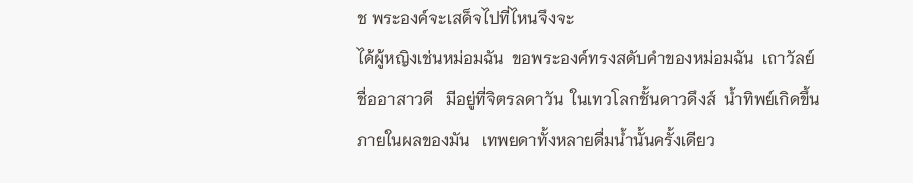ช พระองค์จะเสด็จไปที่ไหนจึงจะ
ได้ผู้หญิงเช่นหม่อมฉัน  ขอพระองค์ทรงสดับคำของหม่อมฉัน  เถาวัลย์
ชื่ออาสาวดี   มีอยู่ที่จิตรลดาวัน  ในเทวโลกชั้นดาวดึงส์  น้ำทิพย์เกิดขึ้น
ภายในผลของมัน   เทพยดาทั้งหลายดื่มน้ำนั้นครั้งเดียว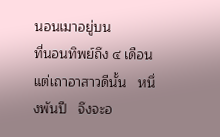นอนเมาอยู่บน
ที่นอนทิพย์ถึง ๔ เดือน    แต่เถาอาสาวดีนั้น   หนึ่งพันปี   จึงจะอ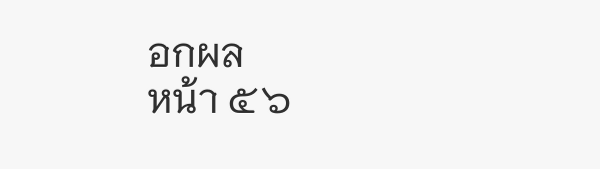อกผล
หน้า ๕๖